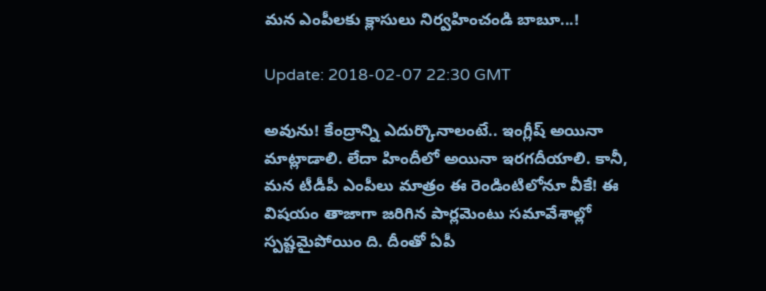మన ఎంపీలకు క్లాసులు నిర్వహించండి బాబూ...!

Update: 2018-02-07 22:30 GMT

అవును! కేంద్రాన్ని ఎదుర్కొనాలంటే.. ఇంగ్లీష్ అయినా మాట్లాడాలి. లేదా హిందీలో అయినా ఇర‌గ‌దీయాలి. కానీ, మ‌న టీడీపీ ఎంపీలు మాత్రం ఈ రెండింటిలోనూ వీకే! ఈ విష‌యం తాజాగా జ‌రిగిన పార్ల‌మెంటు స‌మావేశాల్లో స్ప‌ష్ట‌మైపోయిం ది. దీంతో ఏపీ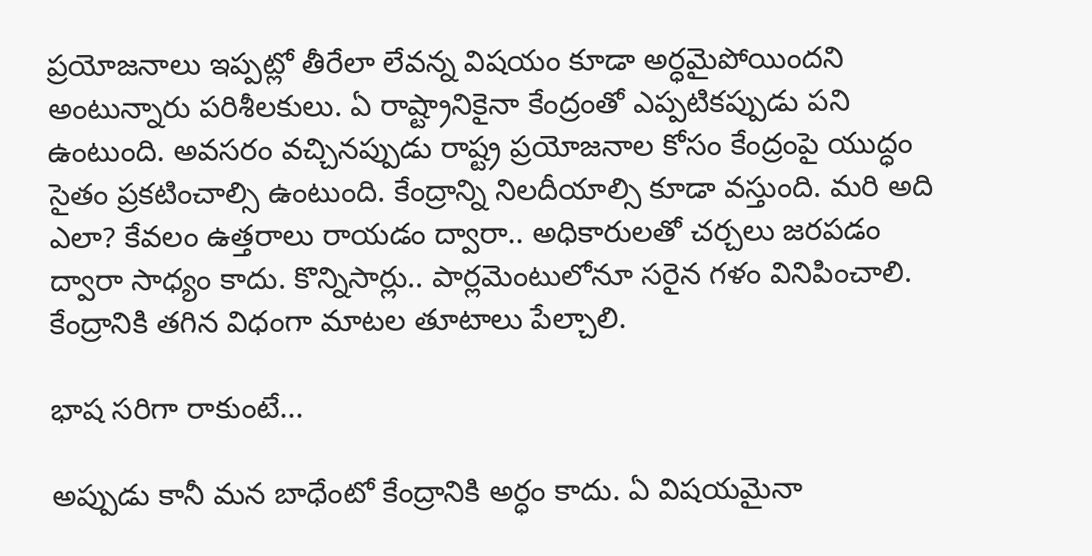ప్ర‌యోజ‌నాలు ఇప్ప‌ట్లో తీరేలా లేవ‌న్న విష‌యం కూడా అర్ధ‌మైపోయింద‌ని అంటున్నారు ప‌రిశీల‌కులు. ఏ రాష్ట్రానికైనా కేంద్రంతో ఎప్ప‌టిక‌ప్పుడు ప‌ని ఉంటుంది. అవ‌స‌రం వ‌చ్చినప్పుడు రాష్ట్ర ప్ర‌యోజ‌నాల కోసం కేంద్రంపై యుద్ధం సైతం ప్ర‌క‌టించాల్సి ఉంటుంది. కేంద్రాన్ని నిల‌దీయాల్సి కూడా వ‌స్తుంది. మ‌రి అది ఎలా? కేవలం ఉత్త‌రాలు రాయ‌డం ద్వారా.. అధికారుల‌తో చ‌ర్చ‌లు జ‌ర‌ప‌డం ద్వారా సాధ్యం కాదు. కొన్నిసార్లు.. పార్ల‌మెంటులోనూ స‌రైన గ‌ళం వినిపించాలి. కేంద్రానికి త‌గిన విధంగా మాట‌ల తూటాలు పేల్చాలి.

భాష సరిగా రాకుంటే...

అప్పుడు కానీ మ‌న బాధేంటో కేంద్రానికి అర్ధం కాదు. ఏ విష‌యమైనా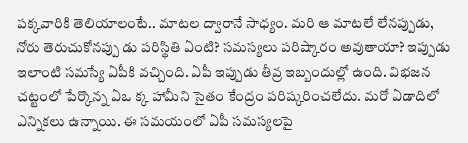ప‌క్క‌వారికి తెలియాలంటే.. మాట‌ల ద్వారానే సాధ్యం. మ‌రి ఆ మాట‌లే లేన‌ప్పుడు, నోరు తెరుచుకోన‌ప్పు డు ప‌రిస్థితి ఏంటి? స‌మ‌స్య‌లు ప‌రిష్కారం అవుతాయా? ఇప్పుడు ఇలాంటి స‌మస్యే ఏపీకి వ‌చ్చింది. ఏపీ ఇప్పుడు తీవ్ర ఇబ్బందుల్లో ఉంది. విభ‌జ‌న చ‌ట్టంలో పేర్కొన్న ఏఒ క్క హామీని సైతం కేంద్రం ప‌రిష్క‌రించ‌లేదు. మ‌రో ఏడాదిలో ఎన్నిక‌లు ఉన్నాయి. ఈ స‌మ‌యంలో ఏపీ స‌మ‌స్య‌ల‌పై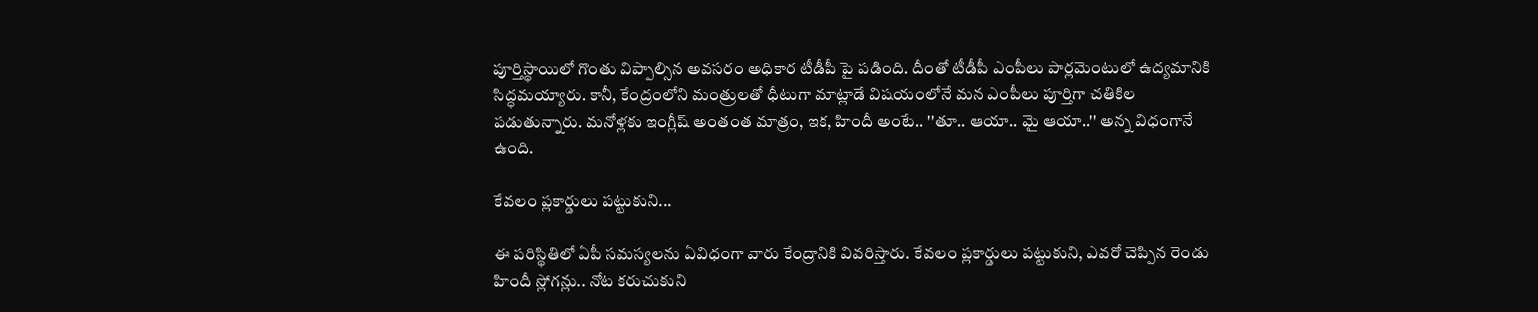పూర్తిస్థాయిలో గొంతు విప్పాల్సిన అవ‌స‌రం అధికార టీడీపీ పై ప‌డింది. దీంతో టీడీపీ ఎంపీలు పార్ల‌మెంటులో ఉద్య‌మానికి సిద్ధ‌మ‌య్యారు. కానీ, కేంద్రంలోని మంత్రుల‌తో ధీటుగా మాట్లాడే విష‌యంలోనే మ‌న ఎంపీలు పూర్తిగా చ‌తికిల ప‌డుతున్నారు. మ‌నోళ్ల‌కు ఇంగ్లీష్ అంతంత మాత్రం, ఇక‌, హిందీ అంటే.. ''తూ.. ఆయా.. మై ఆయా..'' అన్న విధంగానే ఉంది.

కేవలం ప్లకార్డులు పట్టుకుని...

ఈ ప‌రిస్థితిలో ఏపీ స‌మ‌స్య‌ల‌ను ఏవిధంగా వారు కేంద్రానికి వివ‌రిస్తారు. కేవ‌లం ప్ల‌కార్డులు ప‌ట్టుకుని, ఎవ‌రో చెప్పిన రెండు హిందీ స్లోగ‌న్లు.. నోట క‌రుచుకుని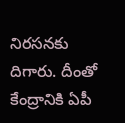నిర‌స‌న‌కు దిగారు. దీంతో కేంద్రానికి ఏపీ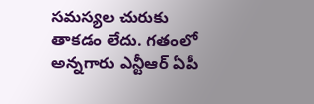స‌మ‌స్య‌ల చురుకు తాక‌డం లేదు. గ‌తంలో అన్న‌గారు ఎన్టీఆర్‌ ఏపీ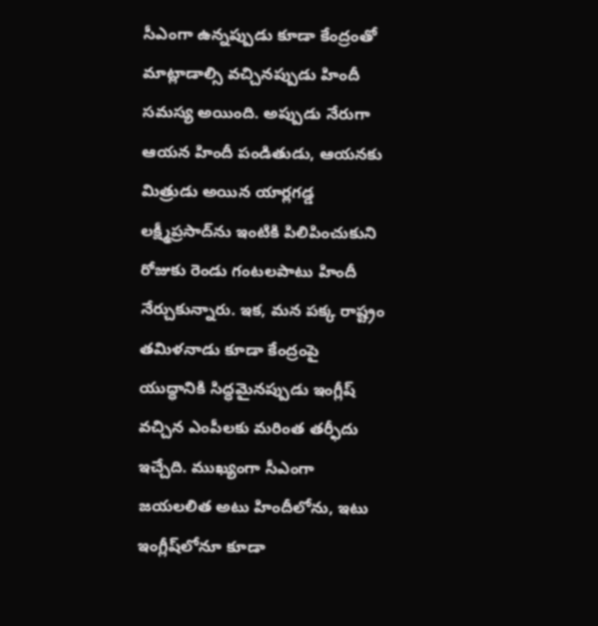సీఎంగా ఉన్న‌ప్పుడు కూడా కేంద్రంతో మాట్లాడాల్సి వ‌చ్చిన‌ప్పుడు హిందీ స‌మ‌స్య అయింది. అప్పుడు నేరుగా ఆయ‌న హిందీ పండితుడు, ఆయ‌న‌కు మిత్రుడు అయిన యార్ల‌గ‌డ్డ ల‌క్ష్మీప్ర‌సాద్‌ను ఇంటికి పిలిపించుకుని రోజుకు రెండు గంట‌ల‌పాటు హిందీ నేర్చుకున్నారు. ఇక‌, మ‌న ప‌క్క రాష్ట్రం త‌మిళ‌నాడు కూడా కేంద్రంపై యుద్ధానికి సిద్ధ‌మైన‌ప్పుడు ఇంగ్లీష్ వ‌చ్చిన ఎంపీల‌కు మ‌రింత త‌ర్ఫీదు ఇచ్చేది. ముఖ్యంగా సీఎంగా జ‌య‌ల‌లిత అటు హిందీలోను, ఇటు ఇంగ్లీష్‌లోనూ కూడా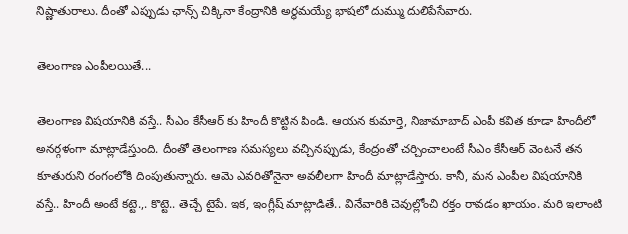నిష్ణాతురాలు. దీంతో ఎప్పుడు ఛాన్స్ చిక్కినా కేంద్రానికి అర్ధ‌మ‌య్యే భాష‌లో దుమ్ము దులిపేసేవారు.

తెలంగాణ ఎంపీలయితే...

తెలంగాణ విష‌యానికి వ‌స్తే.. సీఎం కేసీఆర్ కు హిందీ కొట్టిన పిండి. ఆయ‌న కుమార్తె, నిజామాబాద్ ఎంపీ క‌విత కూడా హిందీలో అన‌ర్గ‌ళంగా మాట్లాడేస్తుంది. దీంతో తెలంగాణ స‌మ‌స్య‌లు వ‌చ్చిన‌ప్పుడు, కేంద్రంతో చ‌ర్చించాలంటే సీఎం కేసీఆర్ వెంట‌నే త‌న కూతురుని రంగంలోకి దింపుతున్నారు. ఆమె ఎవ‌రితోనైనా అవ‌లీల‌గా హిందీ మాట్లాడేస్తారు. కానీ, మ‌న ఎంపీల విష‌యానికి వ‌స్తే.. హిందీ అంటే క‌ట్టె.,. కొట్టె.. తెచ్చే టైపే. ఇక‌, ఇంగ్లీష్ మాట్లాడితే.. వినేవారికి చెవుల్లోంచి ర‌క్తం రావ‌డం ఖాయం. మ‌రి ఇలాంటి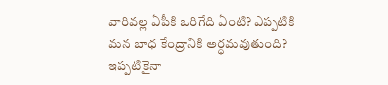వారివ‌ల్ల ఏపీకి ఒరిగేది ఏంటి? ఎప్ప‌టికి మ‌న బాధ కేంద్రానికి అర్ధ‌మ‌వుతుంది? ఇప్ప‌టికైనా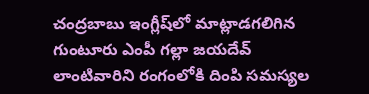చంద్ర‌బాబు ఇంగ్లీష్‌లో మాట్లాడ‌గ‌లిగిన గుంటూరు ఎంపీ గల్లా జ‌య‌దేవ్ లాంటివారిని రంగంలోకి దింపి స‌మ‌స్య‌ల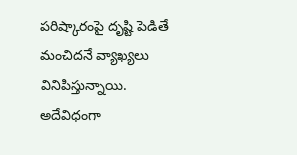ప‌రిష్కారంపై దృష్టి పెడితే మంచిద‌నే వ్యాఖ్య‌లు వినిపిస్తున్నాయి. అదేవిధంగా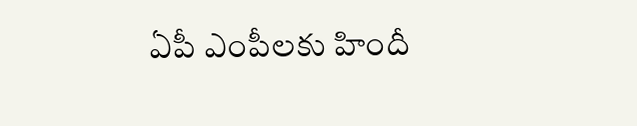ఏపీ ఎంపీల‌కు హిందీ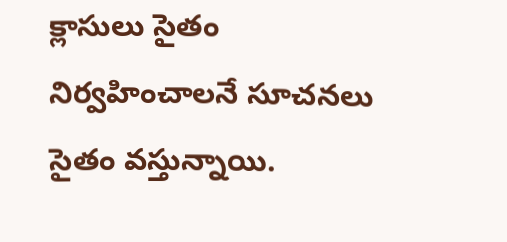క్లాసులు సైతం నిర్వ‌హించాల‌నే సూచ‌న‌లు సైతం వ‌స్తున్నాయి.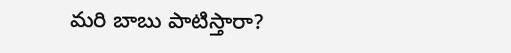మ‌రి బాబు పాటిస్తారా?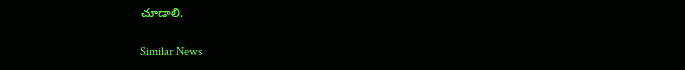చూడాలి.

Similar News